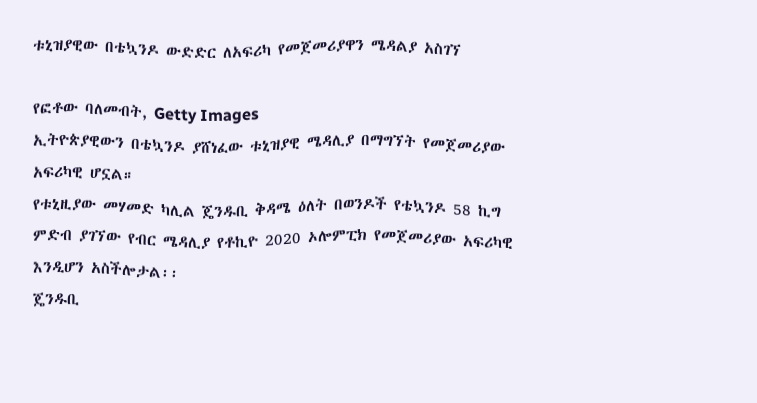ቱኒዝያዊው በቴኳንዶ ውድድር ለአፍሪካ የመጀመሪያዋን ሜዳልያ አስገኘ

የፎቶው ባለመብት, Getty Images
ኢትዮጵያዊውን በቴኳንዶ ያሸነፈው ቱኒዝያዊ ሜዳሊያ በማግኘት የመጀመሪያው አፍሪካዊ ሆኗል።
የቱኒዚያው መሃመድ ካሊል ጄንዱቢ ቅዳሜ ዕለት በወንዶች የቴኳንዶ 58 ኪግ ምድብ ያገኘው የብር ሜዳሊያ የቶኪዮ 2020 ኦሎምፒክ የመጀመሪያው አፍሪካዊ እንዲሆን አስችሎታል፡፡
ጄንዱቢ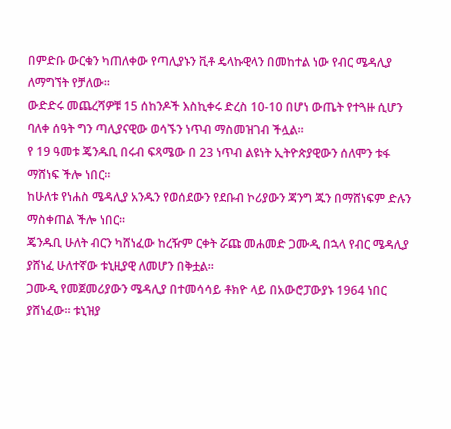በምድቡ ውርቁን ካጠለቀው የጣሊያኑን ቪቶ ዴላኩዊላን በመከተል ነው የብር ሜዳሊያ ለማግኘት የቻለው፡፡
ውድድሩ መጨረሻዎቹ 15 ሰከንዶች እስኪቀሩ ድረስ 10-10 በሆነ ውጤት የተጓዙ ሲሆን ባለቀ ሰዓት ግን ጣሊያናዊው ወሳኙን ነጥብ ማስመዝገብ ችሏል።
የ 19 ዓመቱ ጄንዱቢ በሩብ ፍጻሜው በ 23 ነጥብ ልዩነት ኢትዮጵያዊውን ሰለሞን ቱፋ ማሸነፍ ችሎ ነበር።
ከሁለቱ የነሐስ ሜዳሊያ አንዱን የወሰደውን የደቡብ ኮሪያውን ጃንግ ጁን በማሸነፍም ድሉን ማስቀጠል ችሎ ነበር፡፡
ጄንዱቢ ሁለት ብርን ካሸነፈው ከረዥም ርቀት ሯጩ መሐመድ ጋሙዲ በኋላ የብር ሜዳሊያ ያሸነፈ ሁለተኛው ቱኒዚያዊ ለመሆን በቅቷል።
ጋሙዲ የመጀመሪያውን ሜዳሊያ በተመሳሳይ ቶክዮ ላይ በአውሮፓውያኑ 1964 ነበር ያሸነፈው። ቱኒዝያ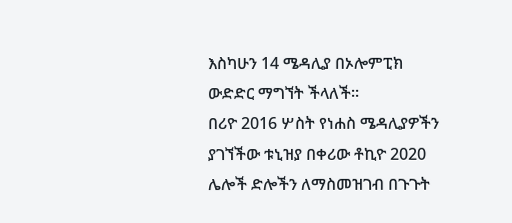እስካሁን 14 ሜዳሊያ በኦሎምፒክ ውድድር ማግኘት ችላለች።
በሪዮ 2016 ሦስት የነሐስ ሜዳሊያዎችን ያገኘችው ቱኒዝያ በቀሪው ቶኪዮ 2020 ሌሎች ድሎችን ለማስመዝገብ በጉጉት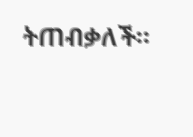ትጠብቃለች።